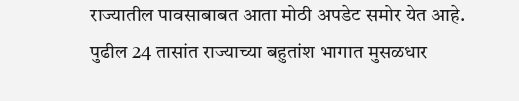राज्यातील पावसाबाबत आता मोठी अपडेट समोर येत आहे. पुढील 24 तासांत राज्याच्या बहुतांश भागात मुसळधार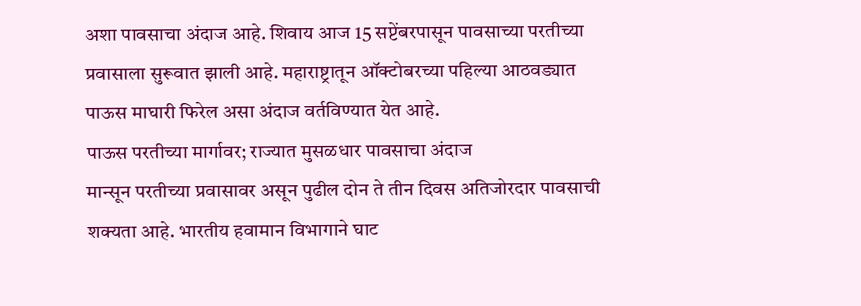अशा पावसाचा अंदाज आहे. शिवाय आज 15 सप्टेंबरपासून पावसाच्या परतीच्या प्रवासाला सुरूवात झाली आहे. महाराष्ट्रातून ऑक्टोबरच्या पहिल्या आठवड्यात पाऊस माघारी फिरेल असा अंदाज वर्तविण्यात येत आहे.
पाऊस परतीच्या मार्गावर; राज्यात मुसळधार पावसाचा अंदाज
मान्सून परतीच्या प्रवासावर असून पुढील दोन ते तीन दिवस अतिजोरदार पावसाची शक्यता आहे. भारतीय हवामान विभागाने घाट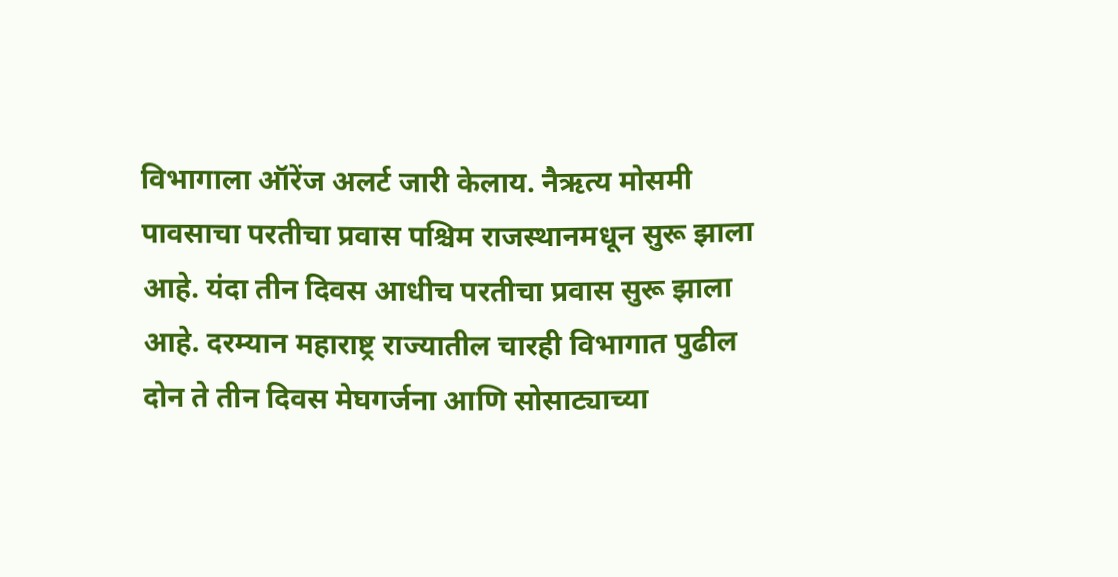विभागाला ऑरेंज अलर्ट जारी केलाय. नैऋत्य मोसमी पावसाचा परतीचा प्रवास पश्चिम राजस्थानमधून सुरू झाला आहे. यंदा तीन दिवस आधीच परतीचा प्रवास सुरू झाला आहे. दरम्यान महाराष्ट्र राज्यातील चारही विभागात पुढील दोन ते तीन दिवस मेघगर्जना आणि सोसाट्याच्या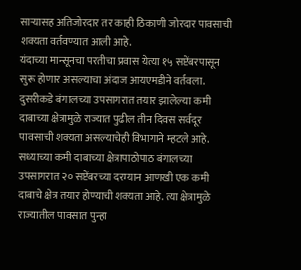साऱ्यासह अतिजोरदार तर काही ठिकाणी जोरदार पावसाची शक्यता वर्तवण्यात आली आहे.
यंदाच्या मान्सूनचा परतीचा प्रवास येत्या १५ सप्टेंबरपासून सुरू होणार असल्याचा अंदाज आयएमडीने वर्तवला. दुसरीकडे बंगालच्या उपसागरात तयार झालेल्या कमी दाबाच्या क्षेत्रामुळे राज्यात पुढील तीन दिवस सर्वदूर पावसाची शक्यता असल्याचेही विभागाने म्हटले आहे. सध्याच्या कमी दाबाच्या क्षेत्रापाठोपाठ बंगालच्या उपसागरात २० सप्टेंबरच्या दरम्यान आणखी एक कमी दाबाचे क्षेत्र तयार होण्याची शक्यता आहे. त्या क्षेत्रामुळे राज्यातील पावसात पुन्हा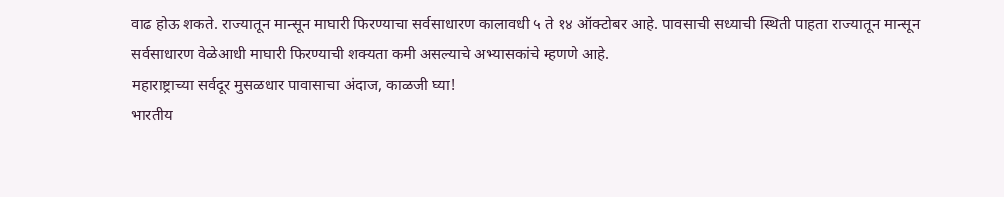वाढ होऊ शकते. राज्यातून मान्सून माघारी फिरण्याचा सर्वसाधारण कालावधी ५ ते १४ ऑक्टोबर आहे. पावसाची सध्याची स्थिती पाहता राज्यातून मान्सून सर्वसाधारण वेळेआधी माघारी फिरण्याची शक्यता कमी असल्याचे अभ्यासकांचे म्हणणे आहे.
महाराष्ट्राच्या सर्वदूर मुसळधार पावासाचा अंदाज, काळजी घ्या!
भारतीय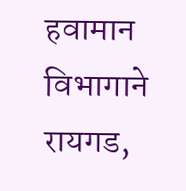हवामान विभागाने रायगड,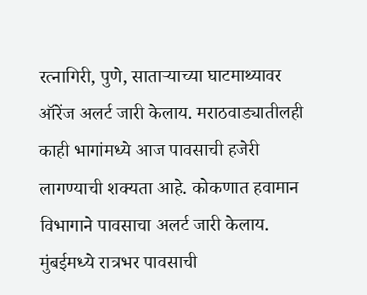रत्नागिरी, पुणे, साताऱ्याच्या घाटमाथ्यावर ऑरेंज अलर्ट जारी केलाय. मराठवाड्यातीलही काही भागांमध्ये आज पावसाची हजेरी लागण्याची शक्यता आहे. कोकणात हवामान विभागाने पावसाचा अलर्ट जारी केलाय. मुंबईमध्ये रात्रभर पावसाची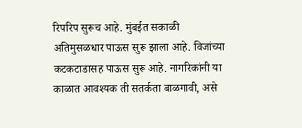रिपरिप सुरूच आहे. मुंबईत सकाळी अतिमुसळधार पाऊस सुरू झाला आहे. विजांच्या कटकटाडासह पाऊस सुरू आहे. नागरिकांनी या काळात आवश्यक ती सतर्कता बाळगावी, असे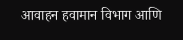आवाहन हवामान विभाग आणि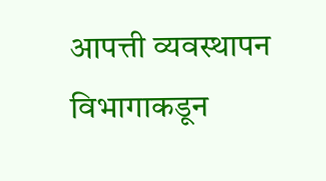आपत्ती व्यवस्थापन विभागाकडून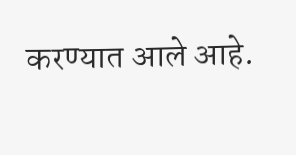करण्यात आले आहे.